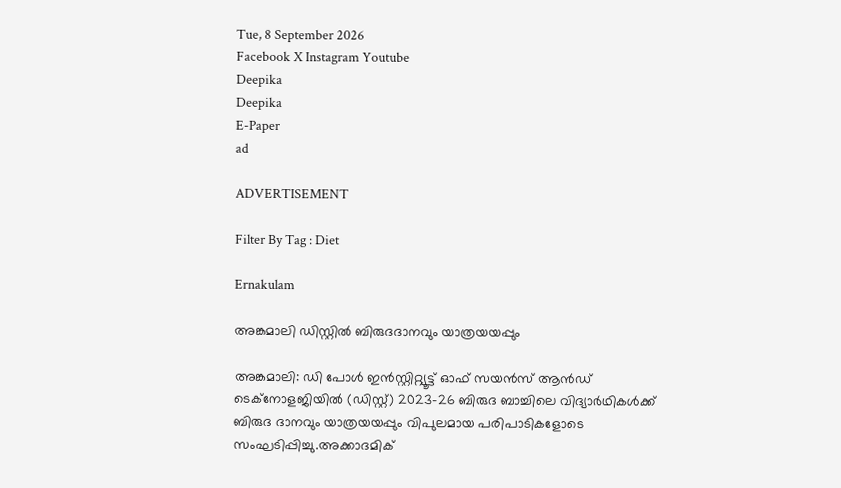Tue, 8 September 2026
Facebook X Instagram Youtube
Deepika
Deepika
E-Paper
ad

ADVERTISEMENT

Filter By Tag : Diet

Ernakulam

അങ്കമാലി ഡിസ്റ്റിൽ ബിരുദദാനവും യാത്രയയപ്പും

അങ്കമാലി: ഡി പോൾ ഇൻസ്റ്റിറ്റ്യൂട്ട് ഓഫ് സയൻസ് ആൻഡ് ടെക്നോളജിയിൽ (ഡിസ്റ്റ്) 2023-26 ബിരുദ ബാച്ചിലെ വിദ്യാർഥികൾക്ക് ബിരുദ ദാനവും യാത്രയയപ്പും വിപുലമായ പരിപാടികളോടെ സംഘടിപ്പിച്ചു.അക്കാദമിക്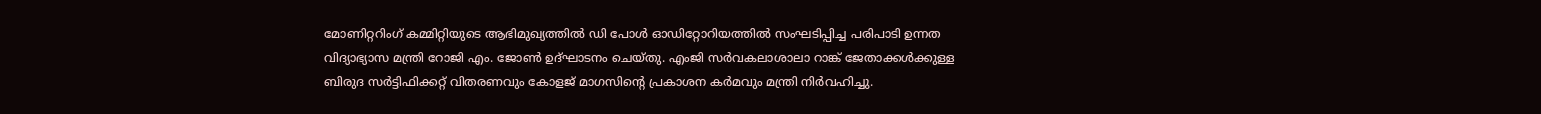മോണിറ്ററിംഗ് കമ്മിറ്റിയുടെ ആഭിമുഖ്യത്തിൽ ഡി പോൾ ഓഡിറ്റോറിയത്തിൽ സംഘടിപ്പിച്ച പരിപാടി ഉന്നത വിദ്യാഭ്യാസ മന്ത്രി റോജി എം. ജോൺ ഉദ്ഘാടനം ചെയ്തു. എംജി സർവകലാശാലാ റാങ്ക് ജേതാക്കൾക്കുള്ള ബിരുദ സർട്ടിഫിക്കറ്റ് വിതരണവും കോളജ് മാഗസിന്‍റെ പ്രകാശന കർമവും മന്ത്രി നിർവഹിച്ചു.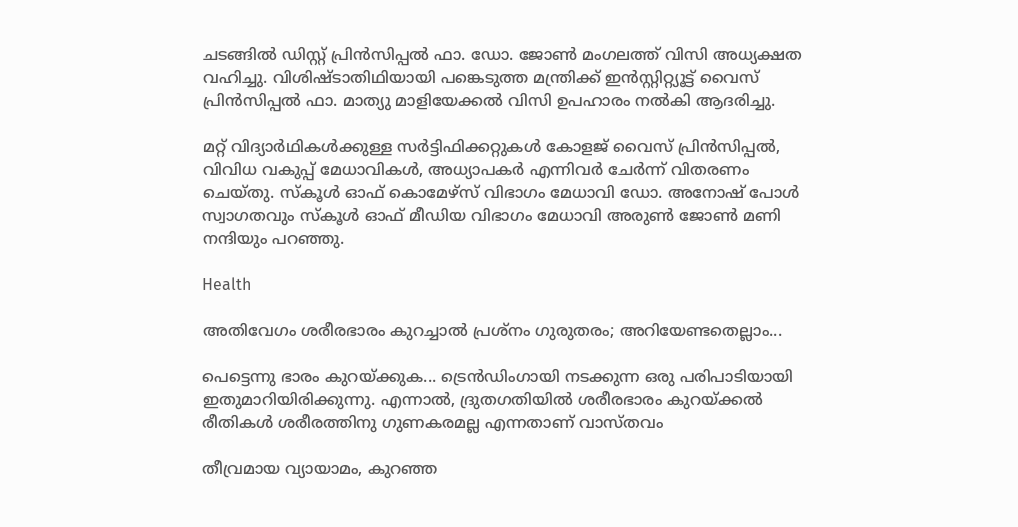ചടങ്ങിൽ ഡിസ്റ്റ് പ്രിൻസിപ്പൽ ഫാ. ഡോ. ജോൺ മംഗലത്ത് വിസി അധ്യക്ഷത വഹിച്ചു. വിശിഷ്ടാതിഥിയായി പങ്കെടുത്ത മന്ത്രിക്ക് ഇൻസ്റ്റിറ്റ്യൂട്ട് വൈസ് പ്രിൻസിപ്പൽ ഫാ. മാത്യു മാളിയേക്കൽ വിസി ഉപഹാരം നൽകി ആദരിച്ചു.

മറ്റ് വിദ്യാർഥികൾക്കുള്ള സർട്ടിഫിക്കറ്റുകൾ കോളജ് വൈസ് പ്രിൻസിപ്പൽ, വിവിധ വകുപ്പ് മേധാവികൾ, അധ്യാപകർ എന്നിവർ ചേർന്ന് വിതരണം ചെയ്തു. സ്കൂൾ ഓഫ് കൊമേഴ്സ് വിഭാഗം മേധാവി ഡോ. അനോഷ് പോൾ സ്വാഗതവും സ്കൂൾ ഓഫ് മീഡിയ വിഭാഗം മേധാവി അരുൺ ജോൺ മണി നന്ദിയും പറഞ്ഞു.

Health

അതിവേഗം ശരീരഭാരം കുറച്ചാല്‍ പ്രശ്‌നം ഗുരുതരം; അറിയേണ്ടതെല്ലാം...

പെട്ടെന്നു ഭാരം കുറയ്ക്കുക... ട്രെന്‍ഡിംഗായി നടക്കുന്ന ഒരു പരിപാടിയായി ഇതുമാറിയിരിക്കുന്നു. എന്നാല്‍, ദ്രുതഗതിയില്‍ ശരീരഭാരം കുറയ്ക്കല്‍ രീതികള്‍ ശരീരത്തിനു ഗുണകരമല്ല എന്നതാണ് വാസ്തവം

തീവ്രമായ വ്യായാമം, കുറഞ്ഞ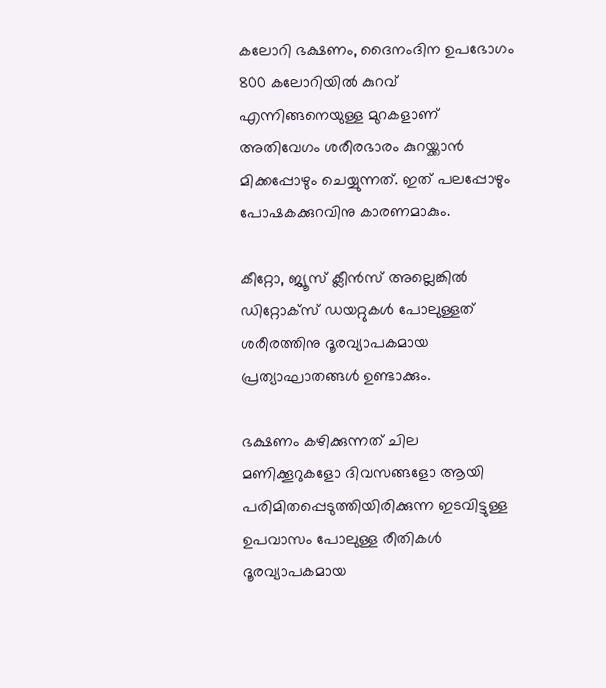കലോറി ഭക്ഷണം, ദൈനംദിന ഉപഭോഗം 800 കലോറിയില്‍ കുറവ് എന്നിങ്ങനെയുള്ള മുറകളാണ് അതിവേഗം ശരീരഭാരം കുറയ്ക്കാന്‍ മിക്കപ്പോഴും ചെയ്യുന്നത്. ഇത് പലപ്പോഴും പോഷകക്കുറവിനു കാരണമാകും.

കീറ്റോ, ജ്യൂസ് ക്ലീന്‍സ് അല്ലെങ്കില്‍ ഡിറ്റോക്‌സ് ഡയറ്റുകള്‍ പോലുള്ളത് ശരീരത്തിനു ദൂരവ്യാപകമായ പ്രത്യാഘാതങ്ങള്‍ ഉണ്ടാക്കും.

ഭക്ഷണം കഴിക്കുന്നത് ചില മണിക്കൂറുകളോ ദിവസങ്ങളോ ആയി പരിമിതപ്പെടുത്തിയിരിക്കുന്ന ഇടവിട്ടുള്ള ഉപവാസം പോലുള്ള രീതികള്‍ ദൂരവ്യാപകമായ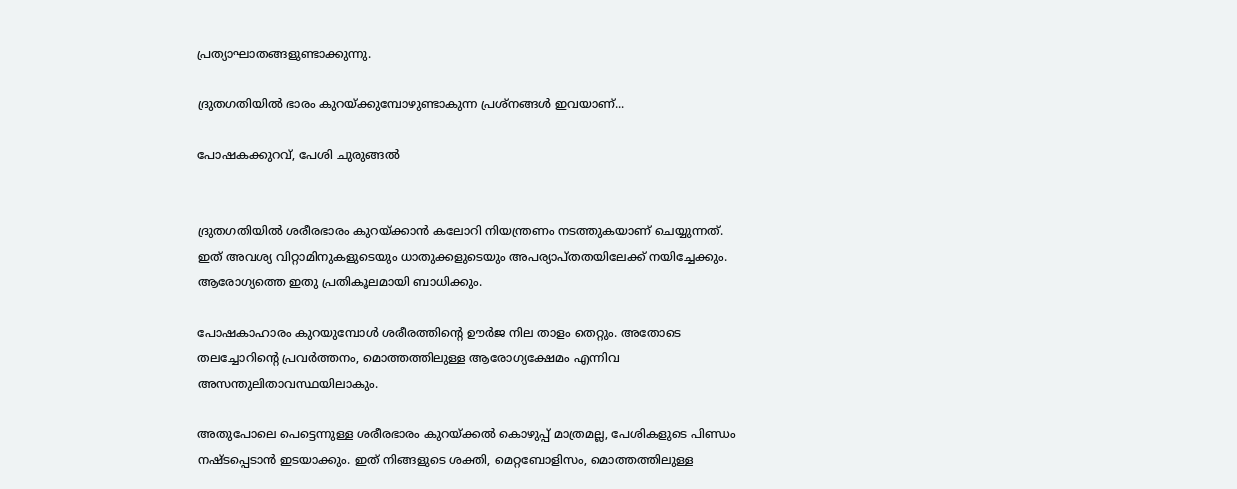പ്രത്യാഘാതങ്ങളുണ്ടാക്കുന്നു.

ദ്രുതഗതിയില്‍ ഭാരം കുറയ്ക്കുമ്പോഴുണ്ടാകുന്ന പ്രശ്‌നങ്ങള്‍ ഇവയാണ്...

പോഷകക്കുറവ്, പേശി ചുരുങ്ങല്‍


ദ്രുതഗതിയില്‍ ശരീരഭാരം കുറയ്ക്കാന്‍ കലോറി നിയന്ത്രണം നടത്തുകയാണ് ചെയ്യുന്നത്. ഇത് അവശ്യ വിറ്റാമിനുകളുടെയും ധാതുക്കളുടെയും അപര്യാപ്തതയിലേക്ക് നയിച്ചേക്കും. ആരോഗ്യത്തെ ഇതു പ്രതികൂലമായി ബാധിക്കും.

പോഷകാഹാരം കുറയുമ്പോള്‍ ശരീരത്തിന്‍റെ ഊര്‍ജ നില താളം തെറ്റും. അതോടെ തലച്ചോറിന്‍റെ പ്രവര്‍ത്തനം, മൊത്തത്തിലുള്ള ആരോഗ്യക്ഷേമം എന്നിവ അസന്തുലിതാവസ്ഥയിലാകും.

അതുപോലെ പെട്ടെന്നുള്ള ശരീരഭാരം കുറയ്ക്കല്‍ കൊഴുപ്പ് മാത്രമല്ല, പേശികളുടെ പിണ്ഡം നഷ്ടപ്പെടാന്‍ ഇടയാക്കും. ഇത് നിങ്ങളുടെ ശക്തി, മെറ്റബോളിസം, മൊത്തത്തിലുള്ള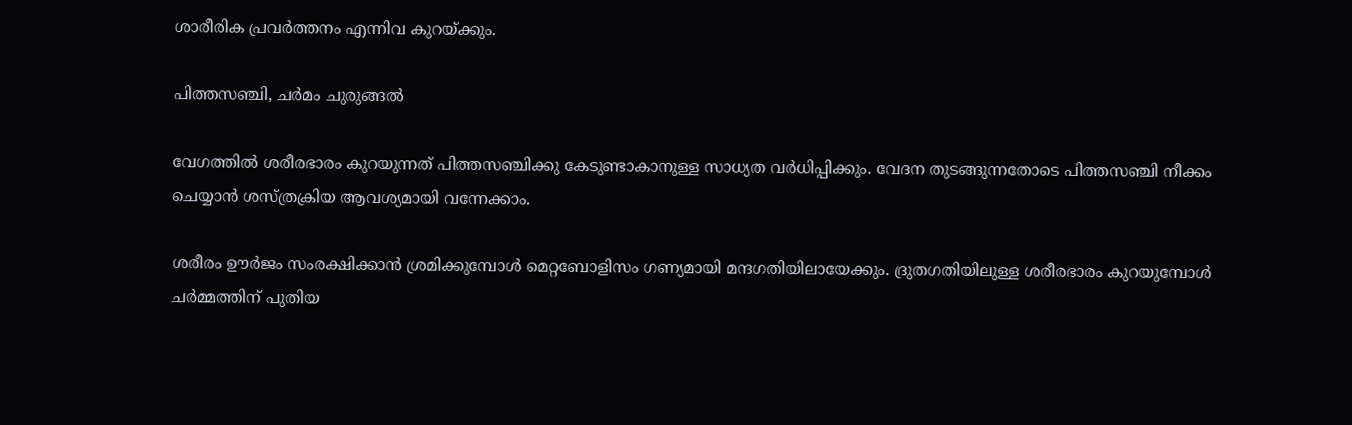ശാരീരിക പ്രവര്‍ത്തനം എന്നിവ കുറയ്ക്കും.

പിത്തസഞ്ചി, ചര്‍മം ചുരുങ്ങല്‍

വേഗത്തില്‍ ശരീരഭാരം കുറയുന്നത് പിത്തസഞ്ചിക്കു കേടുണ്ടാകാനുള്ള സാധ്യത വര്‍ധിപ്പിക്കും. വേദന തുടങ്ങുന്നതോടെ പിത്തസഞ്ചി നീക്കം ചെയ്യാന്‍ ശസ്ത്രക്രിയ ആവശ്യമായി വന്നേക്കാം.

ശരീരം ഊര്‍ജം സംരക്ഷിക്കാന്‍ ശ്രമിക്കുമ്പോള്‍ മെറ്റബോളിസം ഗണ്യമായി മന്ദഗതിയിലായേക്കും. ദ്രുതഗതിയിലുള്ള ശരീരഭാരം കുറയുമ്പോള്‍ ചര്‍മ്മത്തിന് പുതിയ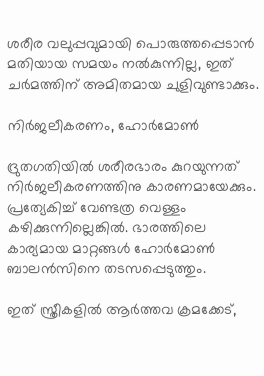ശരീര വലുപ്പവുമായി പൊരുത്തപ്പെടാന്‍ മതിയായ സമയം നല്‍കുന്നില്ല, ഇത് ചര്‍മത്തിന് അമിതമായ ചുളിവുണ്ടാക്കും.

നിര്‍ജലീകരണം, ഹോര്‍മോണ്‍

ദ്രുതഗതിയില്‍ ശരീരഭാരം കുറയുന്നത് നിര്‍ജലീകരണത്തിനു കാരണമായേക്കും. പ്രത്യേകിച്ച് വേണ്ടത്ര വെള്ളം കഴിക്കുന്നില്ലെങ്കില്‍. ഭാരത്തിലെ കാര്യമായ മാറ്റങ്ങള്‍ ഹോര്‍മോണ്‍ ബാലന്‍സിനെ തടസപ്പെടുത്തും.

ഇത് സ്ത്രീകളില്‍ ആര്‍ത്തവ ക്രമക്കേട്,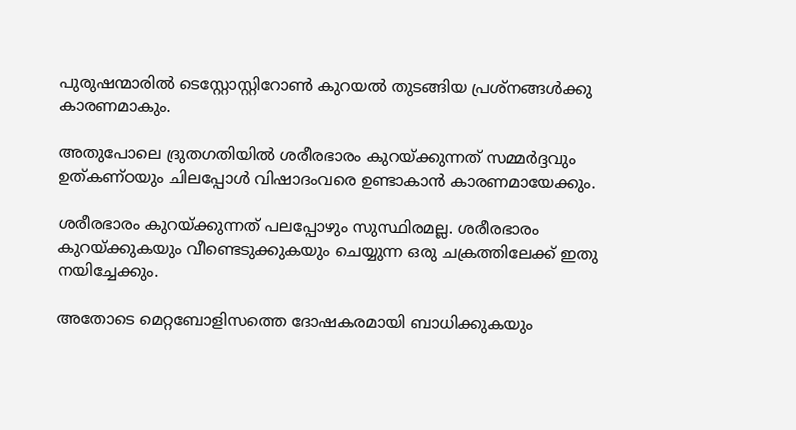പുരുഷന്മാരില്‍ ടെസ്റ്റോസ്റ്റിറോണ്‍ കുറയല്‍ തുടങ്ങിയ പ്രശ്‌നങ്ങള്‍ക്കു കാരണമാകും.

അതുപോലെ ദ്രുതഗതിയില്‍ ശരീരഭാരം കുറയ്ക്കുന്നത് സമ്മര്‍ദ്ദവും ഉത്കണ്ഠയും ചിലപ്പോള്‍ വിഷാദംവരെ ഉണ്ടാകാന്‍ കാരണമായേക്കും.

ശരീരഭാരം കുറയ്ക്കുന്നത് പലപ്പോഴും സുസ്ഥിരമല്ല. ശരീരഭാരം കുറയ്ക്കുകയും വീണ്ടെടുക്കുകയും ചെയ്യുന്ന ഒരു ചക്രത്തിലേക്ക് ഇതു നയിച്ചേക്കും.

അതോടെ മെറ്റബോളിസത്തെ ദോഷകരമായി ബാധിക്കുകയും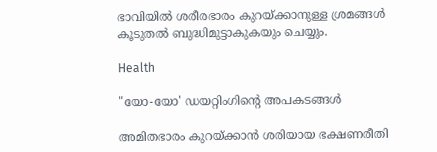ഭാവിയില്‍ ശരീരഭാരം കുറയ്ക്കാനുള്ള ശ്രമങ്ങള്‍ കൂടുതല്‍ ബുദ്ധിമുട്ടാകുകയും ചെയ്യും.

Health

"യോ-യോ' ഡയറ്റിംഗിന്‍റെ അപകടങ്ങൾ

അമിതഭാരം കുറയ്ക്കാൻ ശരിയായ ഭക്ഷണരീതി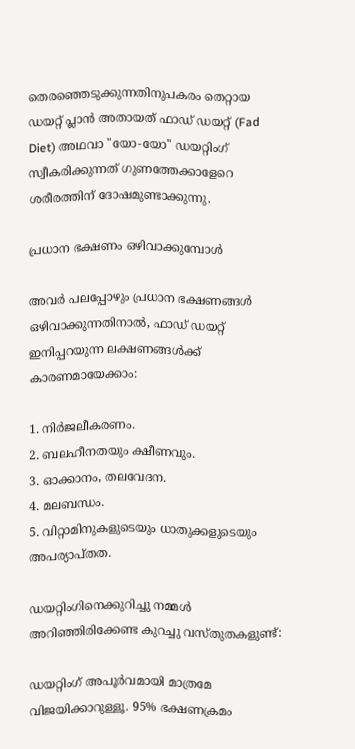തെരഞ്ഞെടുക്കുന്നതിനുപകരം തെറ്റായ ഡയറ്റ് പ്ലാൻ അതായത് ഫാഡ് ഡയറ്റ് (Fad Diet) അഥവാ "യോ-യോ" ഡയറ്റിംഗ് സ്വീകരിക്കുന്നത് ഗുണത്തേക്കാളേറെ ശരീരത്തിന് ദോഷമുണ്ടാക്കുന്നു.

പ്രധാന ഭക്ഷണം ഒഴിവാക്കുമ്പോൾ

അവർ പലപ്പോഴും പ്രധാന ഭക്ഷണങ്ങൾ ഒഴിവാക്കുന്നതിനാൽ, ഫാഡ് ഡയറ്റ് ഇനിപ്പറയുന്ന ലക്ഷണങ്ങൾക്ക് കാരണമായേക്കാം:

1. നിർജലീകരണം.
2. ബലഹീനതയും ക്ഷീണവും.
3. ഓക്കാനം, തലവേദന.
4. മലബന്ധം.
5. വിറ്റാമിനുകളുടെയും ധാതുക്കളുടെയും അപര്യാപ്തത.

ഡയറ്റിംഗിനെക്കുറിച്ചു നമ്മൾ അറിഞ്ഞിരിക്കേണ്ട കുറച്ചു വസ്തുതകളുണ്ട്:

ഡയറ്റിംഗ് അപൂർവമായി മാത്രമേ വിജയിക്കാറുള്ളൂ. 95% ഭക്ഷണക്രമം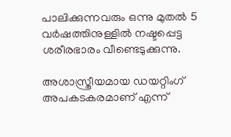പാലിക്കുന്നവരും ഒന്നു മുതൽ 5 വർഷത്തിനുള്ളിൽ നഷ്ടപ്പെട്ട ശരീരഭാരം വീണ്ടെടുക്കുന്നു.

അശാസ്ത്രീയമായ ഡയറ്റിംഗ് അപകടകരമാണ് എന്ന്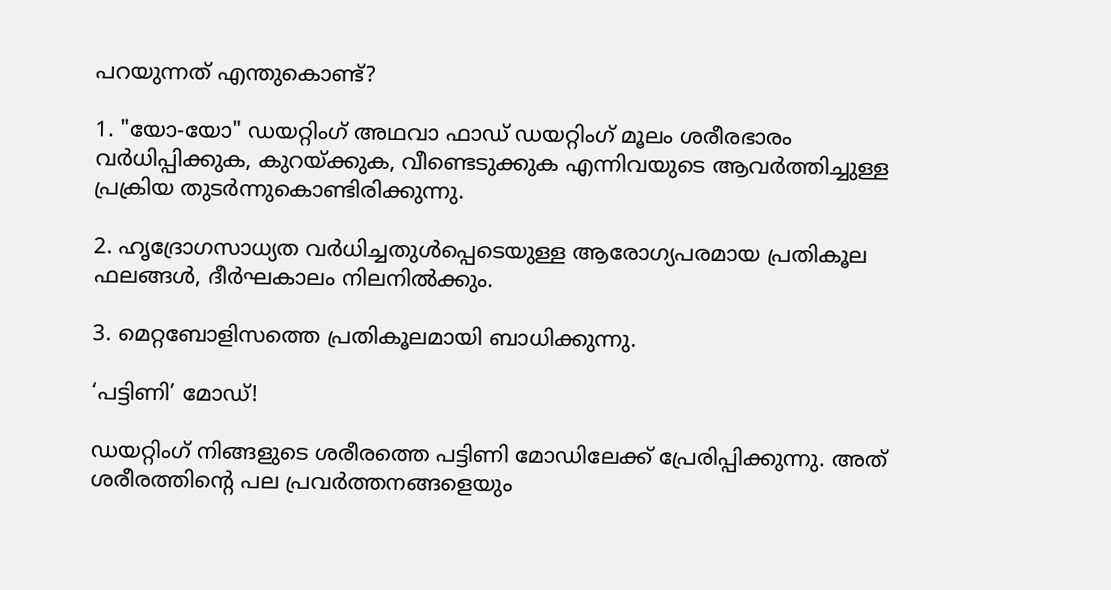പറയുന്നത് എന്തുകൊണ്ട്?

1. "യോ-യോ" ഡയറ്റിംഗ് അഥവാ ഫാഡ് ഡയറ്റിംഗ് മൂലം ശരീരഭാരം വർധിപ്പിക്കുക, കുറയ്ക്കുക, വീണ്ടെടുക്കുക എന്നിവയുടെ ആവർത്തിച്ചുള്ള പ്രക്രിയ തുടർന്നുകൊണ്ടിരിക്കുന്നു.

2. ഹൃദ്രോഗസാധ്യത വർധിച്ചതുൾപ്പെടെയുള്ള ആരോഗ്യപരമായ പ്രതികൂല ഫലങ്ങൾ, ദീർഘകാലം നിലനിൽക്കും.

3. മെറ്റബോളിസത്തെ പ്രതികൂലമായി ബാധിക്കുന്നു.

‘പട്ടിണി’ മോഡ്!

ഡയറ്റിംഗ് നിങ്ങളുടെ ശരീരത്തെ പട്ടിണി മോഡിലേക്ക് പ്രേരിപ്പിക്കുന്നു. അത് ശരീരത്തിന്‍റെ പല പ്രവർത്തനങ്ങളെയും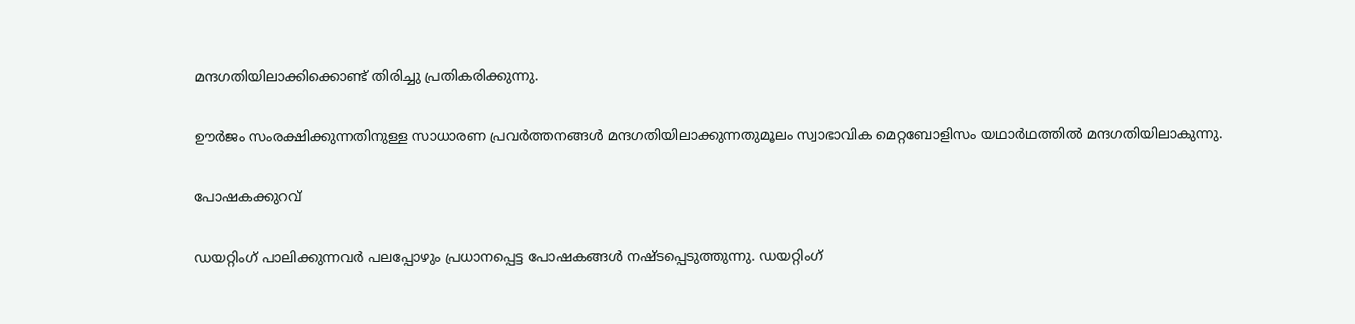മന്ദഗതിയിലാക്കിക്കൊണ്ട് തിരിച്ചു പ്രതികരിക്കുന്നു.

ഊർജം സംരക്ഷിക്കുന്നതിനുള്ള സാധാരണ പ്രവർത്തനങ്ങൾ മന്ദഗതിയിലാക്കുന്നതുമൂലം സ്വാഭാവിക മെറ്റബോളിസം യഥാർഥത്തിൽ മന്ദഗതിയിലാകുന്നു.

പോഷകക്കുറവ്

ഡയറ്റിംഗ് പാലിക്കുന്നവർ പലപ്പോഴും പ്രധാനപ്പെട്ട പോഷകങ്ങൾ നഷ്ടപ്പെടുത്തുന്നു. ഡയറ്റിംഗ്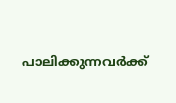പാലിക്കുന്നവർക്ക്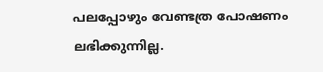പലപ്പോഴും വേണ്ടത്ര പോഷണം ലഭിക്കുന്നില്ല.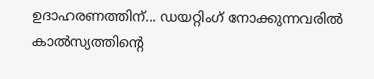ഉദാഹരണത്തിന്... ഡയറ്റിംഗ് നോക്കുന്നവരിൽ കാൽസ്യത്തിന്‍റെ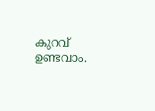കുറവ് ഉണ്ടവാം.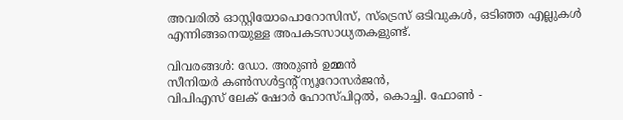അവരിൽ ഓസ്റ്റിയോപൊറോസിസ്, സ്ട്രെസ് ഒടിവുകൾ, ഒടിഞ്ഞ എല്ലുകൾ എന്നിങ്ങനെയുള്ള അപകടസാധ്യതകളുണ്ട്.

വിവരങ്ങൾ: ഡോ. അരുൺ ഉമ്മൻ
സീനിയർ കൺസൾട്ടന്‍റ് ന്യൂറോസർജൻ,
വിപിഎസ് ലേക് ഷോർ ഹോസ്പിറ്റൽ, കൊച്ചി. ഫോൺ -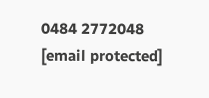0484 2772048
[email protected]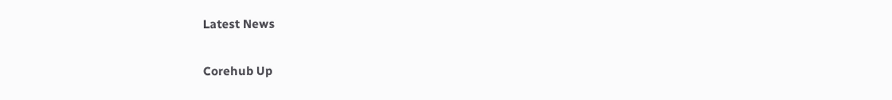Latest News

Corehub Up